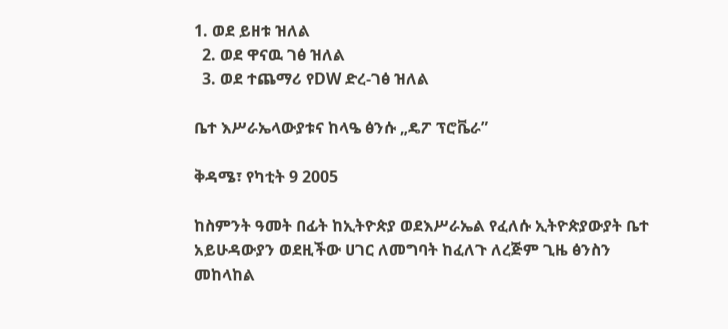1. ወደ ይዘቱ ዝለል
  2. ወደ ዋናዉ ገፅ ዝለል
  3. ወደ ተጨማሪ የDW ድረ-ገፅ ዝለል

ቤተ እሥራኤላውያቱና ከላዔ ፅንሱ „ዴፖ ፕሮቬራ”

ቅዳሜ፣ የካቲት 9 2005

ከስምንት ዓመት በፊት ከኢትዮጵያ ወደእሥራኤል የፈለሱ ኢትዮጵያውያት ቤተ አይሁዳውያን ወደዚችው ሀገር ለመግባት ከፈለጉ ለረጅም ጊዜ ፅንስን መከላከል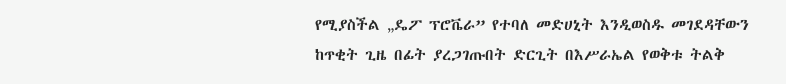የሚያስችል „ዴፖ ፕሮቬራ” የተባለ መድሀኒት እንዲወስዱ መገደዳቸውን ከጥቂት ጊዜ በፊት ያረጋገጡበት ድርጊት በእሥራኤል የወቅቱ ትልቅ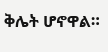ቅሌት ሆኖዋል።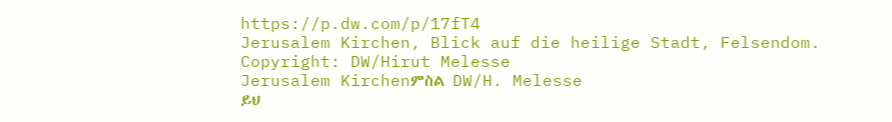https://p.dw.com/p/17fT4
Jerusalem Kirchen, Blick auf die heilige Stadt, Felsendom. Copyright: DW/Hirut Melesse
Jerusalem Kirchenምስል DW/H. Melesse
ይህ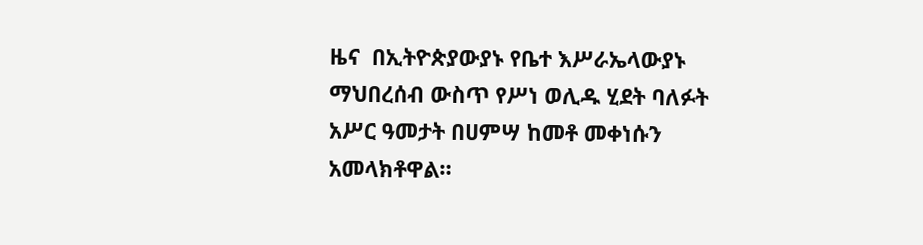ዜና  በኢትዮጵያውያኑ የቤተ እሥራኤላውያኑ ማህበረሰብ ውስጥ የሥነ ወሊዱ ሂደት ባለፉት አሥር ዓመታት በሀምሣ ከመቶ መቀነሱን
አመላክቶዋል።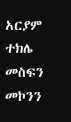አርያም ተክሌ
መስፍን መኮንን